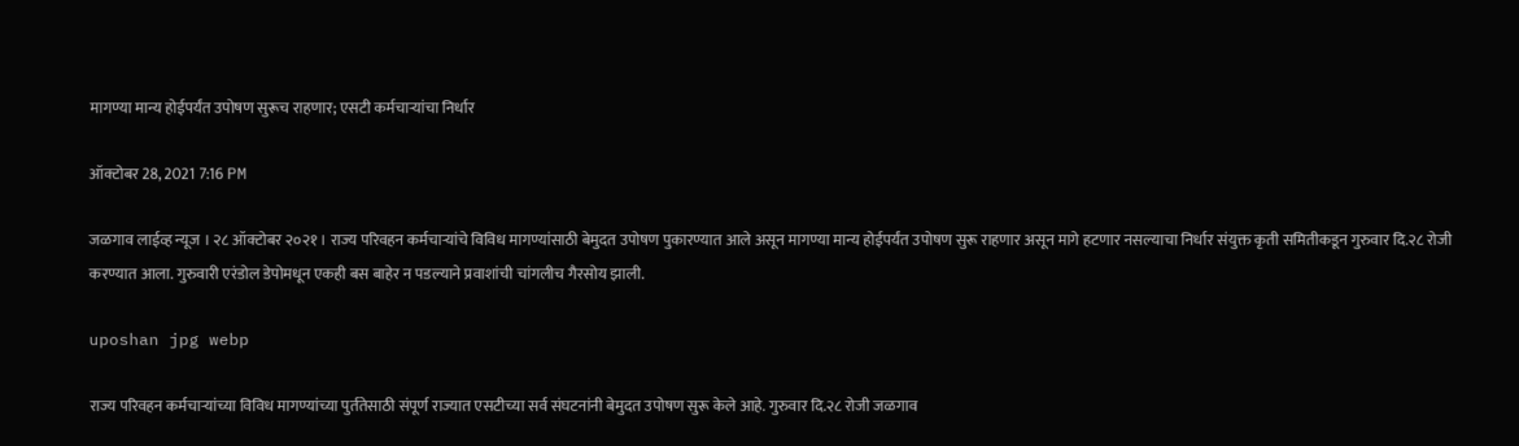मागण्या मान्य होईपर्यंत उपोषण सुरूच राहणार; एसटी कर्मचाऱ्यांचा निर्धार

ऑक्टोबर 28, 2021 7:16 PM

जळगाव लाईव्ह न्यूज । २८ ऑक्टोबर २०२१ । राज्य परिवहन कर्मचाऱ्यांचे विविध मागण्यांसाठी बेमुदत उपोषण पुकारण्यात आले असून मागण्या मान्य होईपर्यंत उपोषण सुरू राहणार असून मागे हटणार नसल्याचा निर्धार संयुक्त कृती समितीकडून गुरुवार दि.२८ रोजी करण्यात आला. गुरुवारी एरंडोल डेपोमधून एकही बस बाहेर न पडल्याने प्रवाशांची चांगलीच गैरसोय झाली.

uposhan jpg webp

राज्य परिवहन कर्मचाऱ्यांच्या विविध मागण्यांच्या पुर्ततेसाठी संपूर्ण राज्यात एसटीच्या सर्व संघटनांनी बेमुदत उपोषण सुरू केले आहे. गुरुवार दि.२८ रोजी जळगाव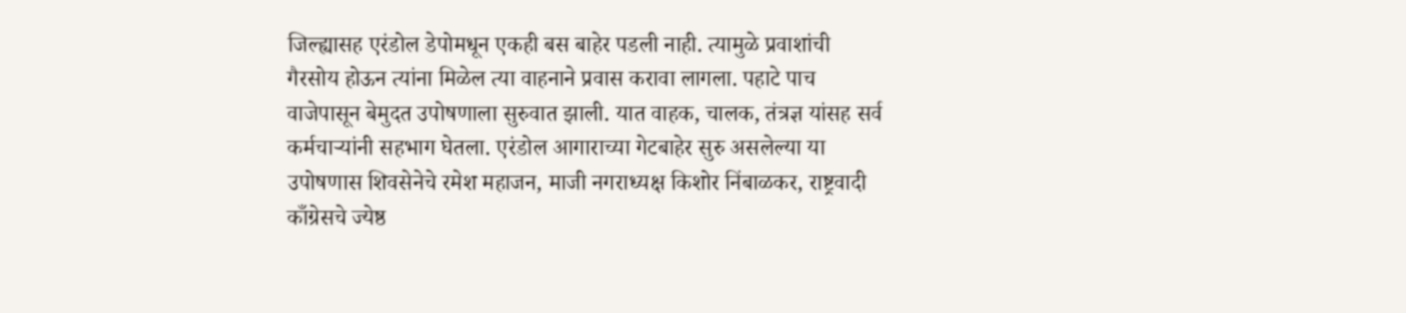जिल्ह्यासह एरंडोल डेपोमधून एकही बस बाहेर पडली नाही. त्यामुळे प्रवाशांची गैरसोय होऊन त्यांना मिळेल त्या वाहनाने प्रवास करावा लागला. पहाटे पाच वाजेपासून बेमुदत उपोषणाला सुरुवात झाली. यात वाहक, चालक, तंत्रज्ञ यांसह सर्व कर्मचाऱ्यांनी सहभाग घेतला. एरंडोल आगाराच्या गेटबाहेर सुरु असलेल्या या उपोषणास शिवसेनेचे रमेश महाजन, माजी नगराध्यक्ष किशोर निंबाळकर, राष्ट्रवादी काँग्रेसचे ज्येष्ठ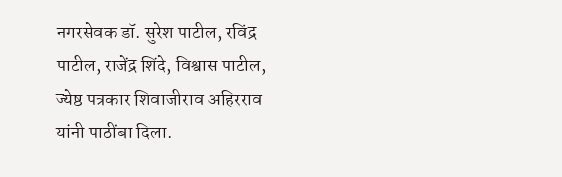नगरसेवक डॉ. सुरेश पाटील, रविंद्र पाटील, राजेंद्र शिंदे, विश्वास पाटील, ज्येष्ठ पत्रकार शिवाजीराव अहिरराव यांनी पाठींबा दिला.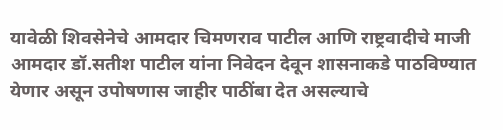यावेळी शिवसेनेचे आमदार चिमणराव पाटील आणि राष्ट्रवादीचे माजी आमदार डॉ.सतीश पाटील यांना निवेदन देवून शासनाकडे पाठविण्यात येणार असून उपोषणास जाहीर पाठींबा देत असल्याचे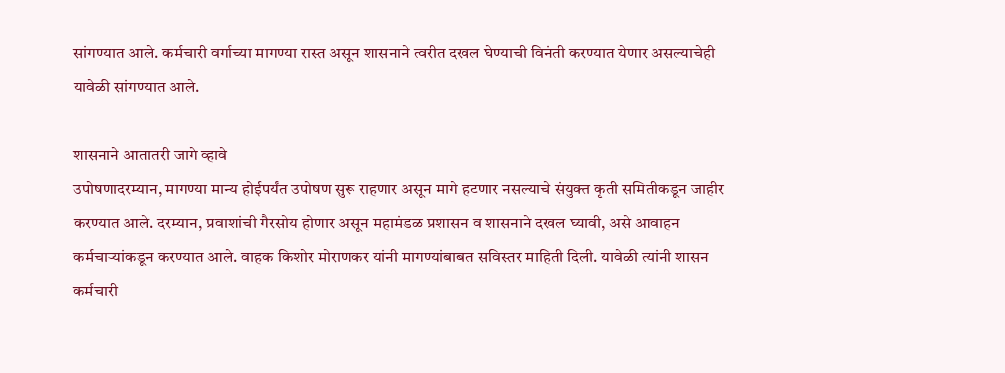सांगण्यात आले. कर्मचारी वर्गाच्या मागण्या रास्त असून शासनाने त्वरीत दखल घेण्याची विनंती करण्यात येणार असल्याचेही यावेळी सांगण्यात आले.

शासनाने आतातरी जागे व्हावे
उपोषणादरम्यान, मागण्या मान्य होईपर्यंत उपोषण सुरू राहणार असून मागे हटणार नसल्याचे संयुक्त कृती समितीकडून जाहीर करण्यात आले. दरम्यान, प्रवाशांची गैरसोय होणार असून महामंडळ प्रशासन व शासनाने दखल घ्यावी, असे आवाहन कर्मचाऱ्यांकडून करण्यात आले. वाहक किशोर मोराणकर यांनी मागण्यांबाबत सविस्तर माहिती दिली. यावेळी त्यांनी शासन कर्मचारी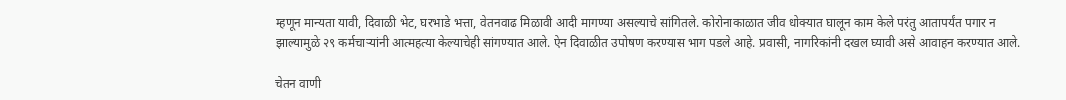म्हणून मान्यता यावी, दिवाळी भेट, घरभाडे भत्ता, वेतनवाढ मिळावी आदी मागण्या असल्याचे सांगितले. कोरोनाकाळात जीव धोक्यात घालून काम केले परंतु आतापर्यंत पगार न झाल्यामुळे २९ कर्मचार्‍यांनी आत्महत्या केल्याचेही सांगण्यात आले. ऐन दिवाळीत उपोषण करण्यास भाग पडले आहे. प्रवासी, नागरिकांनी दखल घ्यावी असे आवाहन करण्यात आले.

चेतन वाणी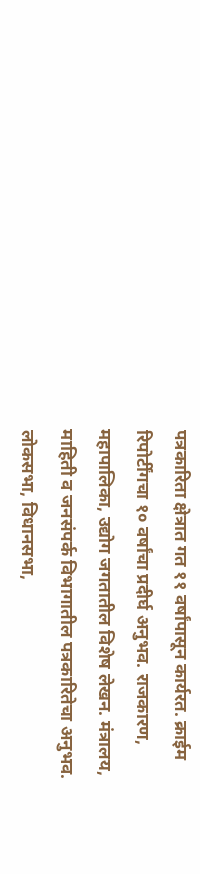पत्रकारिता क्षेत्रात गत ११ वर्षांपासून कार्यरत. क्राईम रिपोर्टींगचा १० वर्षांचा प्रदीर्घ अनुभव. राजकारण, महापालिका, उद्योग जगतातील विशेष लेखन. मंत्रालय, माहिती व जनसंपर्क विभागातील पत्रकारितेचा अनुभव. लोकसभा, विधानसभा,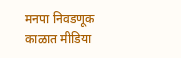मनपा निवडणूक काळात मीडिया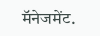मॅनेजमेंट.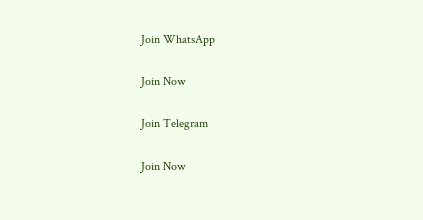Join WhatsApp

Join Now

Join Telegram

Join Now